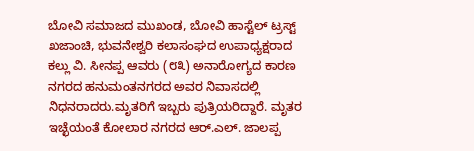ಬೋವಿ ಸಮಾಜದ ಮುಖಂಡ, ಬೋವಿ ಹಾಸ್ಟೆಲ್ ಟ್ರಸ್ಟ್ ಖಜಾಂಚಿ, ಭುವನೇಶ್ವರಿ ಕಲಾಸಂಘದ ಉಪಾಧ್ಯಕ್ಷರಾದ ಕಲ್ಲು ವಿ. ಸೀನಪ್ಪ ಆವರು (೮೩) ಅನಾರೋಗ್ಯದ ಕಾರಣ ನಗರದ ಹನುಮಂತನಗರದ ಅವರ ನಿವಾಸದಲ್ಲಿ ನಿಧನರಾದರು.ಮೃತರಿಗೆ ಇಬ್ಬರು ಪುತ್ರಿಯರಿದ್ದಾರೆ. ಮೃತರ ಇಚ್ಛೆಯಂತೆ ಕೋಲಾರ ನಗರದ ಆರ್.ಎಲ್. ಜಾಲಪ್ಪ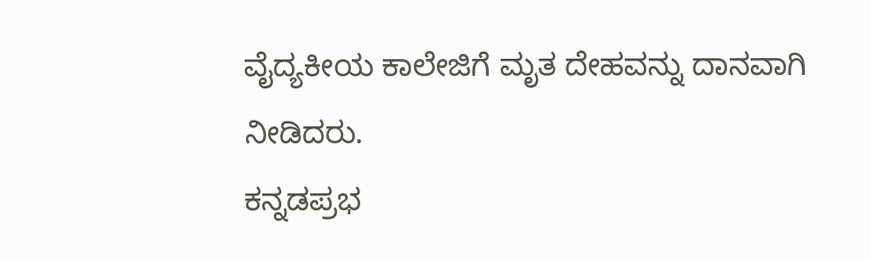ವೈದ್ಯಕೀಯ ಕಾಲೇಜಿಗೆ ಮೃತ ದೇಹವನ್ನು ದಾನವಾಗಿ ನೀಡಿದರು.
ಕನ್ನಡಪ್ರಭ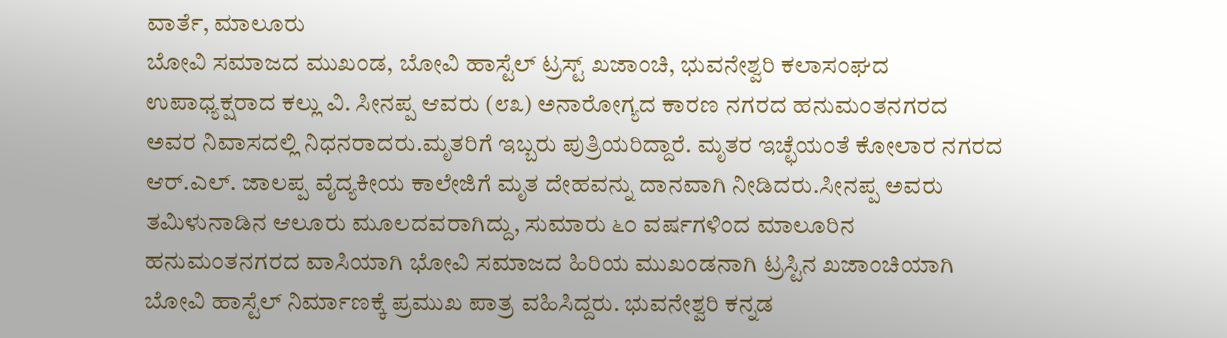ವಾರ್ತೆ, ಮಾಲೂರು
ಬೋವಿ ಸಮಾಜದ ಮುಖಂಡ, ಬೋವಿ ಹಾಸ್ಟೆಲ್ ಟ್ರಸ್ಟ್ ಖಜಾಂಚಿ, ಭುವನೇಶ್ವರಿ ಕಲಾಸಂಘದ ಉಪಾಧ್ಯಕ್ಷರಾದ ಕಲ್ಲು ವಿ. ಸೀನಪ್ಪ ಆವರು (೮೩) ಅನಾರೋಗ್ಯದ ಕಾರಣ ನಗರದ ಹನುಮಂತನಗರದ ಅವರ ನಿವಾಸದಲ್ಲಿ ನಿಧನರಾದರು.ಮೃತರಿಗೆ ಇಬ್ಬರು ಪುತ್ರಿಯರಿದ್ದಾರೆ. ಮೃತರ ಇಚ್ಛೆಯಂತೆ ಕೋಲಾರ ನಗರದ ಆರ್.ಎಲ್. ಜಾಲಪ್ಪ ವೈದ್ಯಕೀಯ ಕಾಲೇಜಿಗೆ ಮೃತ ದೇಹವನ್ನು ದಾನವಾಗಿ ನೀಡಿದರು.ಸೀನಪ್ಪ ಅವರು ತಮಿಳುನಾಡಿನ ಆಲೂರು ಮೂಲದವರಾಗಿದ್ದು, ಸುಮಾರು ೬೦ ವರ್ಷಗಳಿಂದ ಮಾಲೂರಿನ ಹನುಮಂತನಗರದ ವಾಸಿಯಾಗಿ ಭೋವಿ ಸಮಾಜದ ಹಿರಿಯ ಮುಖಂಡನಾಗಿ ಟ್ರಸ್ಟಿನ ಖಜಾಂಚಿಯಾಗಿ ಬೋವಿ ಹಾಸ್ಟೆಲ್ ನಿರ್ಮಾಣಕ್ಕೆ ಪ್ರಮುಖ ಪಾತ್ರ ವಹಿಸಿದ್ದರು. ಭುವನೇಶ್ವರಿ ಕನ್ನಡ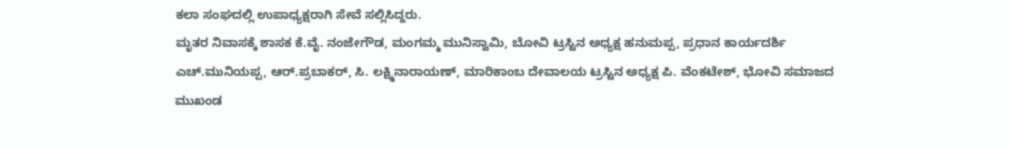ಕಲಾ ಸಂಘದಲ್ಲಿ ಉಪಾಧ್ಯಕ್ಷರಾಗಿ ಸೇವೆ ಸಲ್ಲಿಸಿದ್ದರು.
ಮೃತರ ನಿವಾಸಕ್ಕೆ ಶಾಸಕ ಕೆ.ವೈ. ನಂಜೇಗೌಡ, ಮಂಗಮ್ಮ ಮುನಿಸ್ವಾಮಿ, ಬೋವಿ ಟ್ರಸ್ಟಿನ ಅಧ್ಯಕ್ಷ ಹನುಮಪ್ಪ, ಪ್ರಧಾನ ಕಾರ್ಯದರ್ಶಿ ಎಚ್.ಮುನಿಯಪ್ಪ, ಆರ್.ಪ್ರಬಾಕರ್, ಸಿ. ಲಕ್ಷ್ಮಿನಾರಾಯಣ್, ಮಾರಿಕಾಂಬ ದೇವಾಲಯ ಟ್ರಸ್ಟಿನ ಅಧ್ಯಕ್ಷ ಪಿ. ವೆಂಕಟೇಶ್, ಭೋವಿ ಸಮಾಜದ ಮುಖಂಡ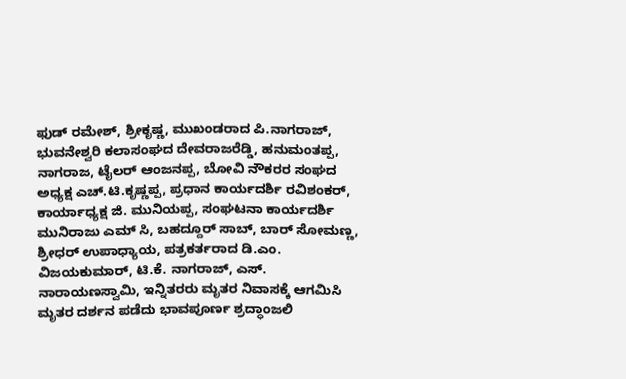ಫುಡ್ ರಮೇಶ್, ಶ್ರೀಕೃಷ್ಣ, ಮುಖಂಡರಾದ ಪಿ.ನಾಗರಾಜ್, ಭುವನೇಶ್ವರಿ ಕಲಾಸಂಘದ ದೇವರಾಜರೆಡ್ಡಿ, ಹನುಮಂತಪ್ಪ, ನಾಗರಾಜ, ಟೈಲರ್ ಆಂಜನಪ್ಪ, ಬೋವಿ ನೌಕರರ ಸಂಘದ ಅಧ್ಯಕ್ಷ ಎಚ್.ಟಿ.ಕೃಷ್ಣಪ್ಪ, ಪ್ರಧಾನ ಕಾರ್ಯದರ್ಶಿ ರವಿಶಂಕರ್, ಕಾರ್ಯಾಧ್ಯಕ್ಷ ಜಿ. ಮುನಿಯಪ್ಪ, ಸಂಘಟನಾ ಕಾರ್ಯದರ್ಶಿ ಮುನಿರಾಜು ಎಮ್ ಸಿ, ಬಹದ್ದೂರ್ ಸಾಬ್, ಬಾರ್ ಸೋಮಣ್ಣ, ಶ್ರೀಧರ್ ಉಪಾಧ್ಯಾಯ, ಪತ್ರಕರ್ತರಾದ ಡಿ.ಎಂ. ವಿಜಯಕುಮಾರ್, ಟಿ.ಕೆ. ನಾಗರಾಜ್, ಎಸ್. ನಾರಾಯಣಸ್ವಾಮಿ, ಇನ್ನಿತರರು ಮೃತರ ನಿವಾಸಕ್ಕೆ ಆಗಮಿಸಿ ಮೃತರ ದರ್ಶನ ಪಡೆದು ಭಾವಪೂರ್ಣ ಶ್ರದ್ಧಾಂಜಲಿ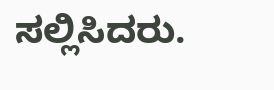ಸಲ್ಲಿಸಿದರು.